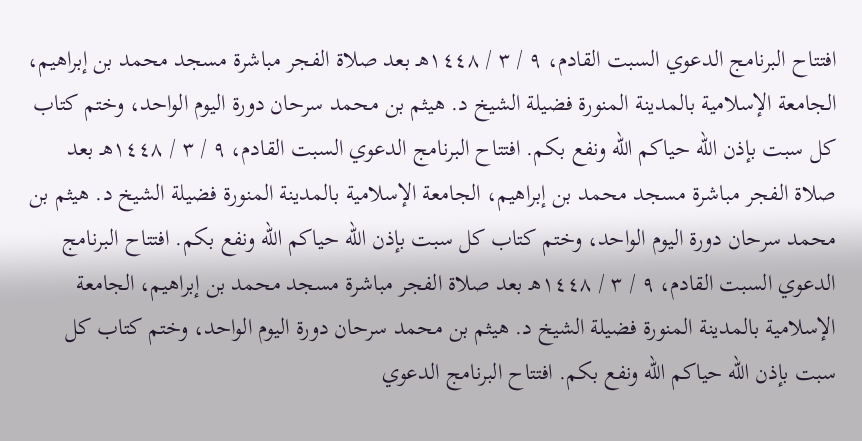افتتاح البرنامج الدعوي السبت القادم، ٩ / ٣ / ١٤٤٨هـ بعد صلاة الفجر مباشرة مسجد محمد بن إبراهيم، الجامعة الإسلامية بالمدينة المنورة فضيلة الشيخ د. هيثم بن محمد سرحان دورة اليوم الواحد، وختم كتاب كل سبت بإذن الله حياكم الله ونفع بكم. افتتاح البرنامج الدعوي السبت القادم، ٩ / ٣ / ١٤٤٨هـ بعد صلاة الفجر مباشرة مسجد محمد بن إبراهيم، الجامعة الإسلامية بالمدينة المنورة فضيلة الشيخ د. هيثم بن محمد سرحان دورة اليوم الواحد، وختم كتاب كل سبت بإذن الله حياكم الله ونفع بكم. افتتاح البرنامج الدعوي السبت القادم، ٩ / ٣ / ١٤٤٨هـ بعد صلاة الفجر مباشرة مسجد محمد بن إبراهيم، الجامعة الإسلامية بالمدينة المنورة فضيلة الشيخ د. هيثم بن محمد سرحان دورة اليوم الواحد، وختم كتاب كل سبت بإذن الله حياكم الله ونفع بكم. افتتاح البرنامج الدعوي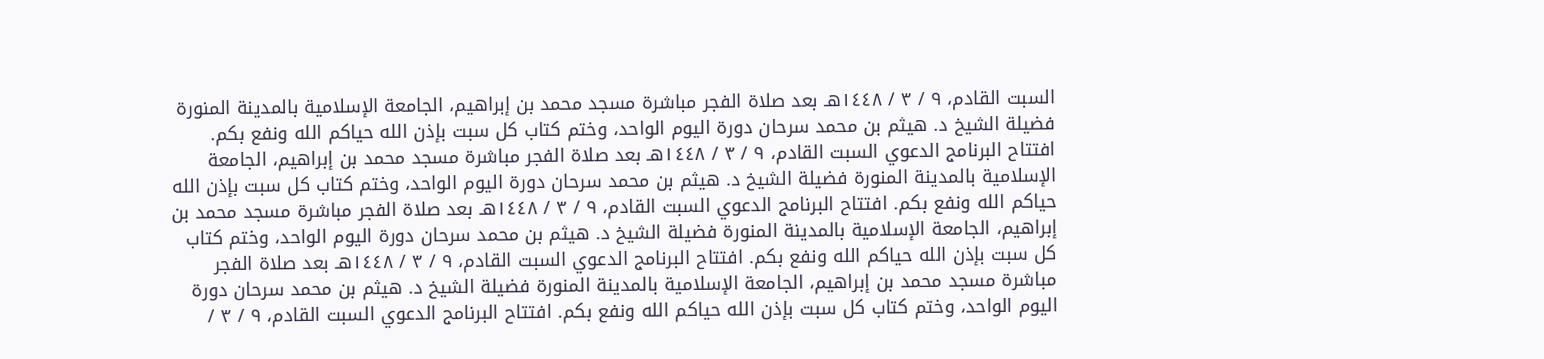السبت القادم، ٩ / ٣ / ١٤٤٨هـ بعد صلاة الفجر مباشرة مسجد محمد بن إبراهيم، الجامعة الإسلامية بالمدينة المنورة فضيلة الشيخ د. هيثم بن محمد سرحان دورة اليوم الواحد، وختم كتاب كل سبت بإذن الله حياكم الله ونفع بكم. افتتاح البرنامج الدعوي السبت القادم، ٩ / ٣ / ١٤٤٨هـ بعد صلاة الفجر مباشرة مسجد محمد بن إبراهيم، الجامعة الإسلامية بالمدينة المنورة فضيلة الشيخ د. هيثم بن محمد سرحان دورة اليوم الواحد، وختم كتاب كل سبت بإذن الله حياكم الله ونفع بكم. افتتاح البرنامج الدعوي السبت القادم، ٩ / ٣ / ١٤٤٨هـ بعد صلاة الفجر مباشرة مسجد محمد بن إبراهيم، الجامعة الإسلامية بالمدينة المنورة فضيلة الشيخ د. هيثم بن محمد سرحان دورة اليوم الواحد، وختم كتاب كل سبت بإذن الله حياكم الله ونفع بكم. افتتاح البرنامج الدعوي السبت القادم، ٩ / ٣ / ١٤٤٨هـ بعد صلاة الفجر مباشرة مسجد محمد بن إبراهيم، الجامعة الإسلامية بالمدينة المنورة فضيلة الشيخ د. هيثم بن محمد سرحان دورة اليوم الواحد، وختم كتاب كل سبت بإذن الله حياكم الله ونفع بكم. افتتاح البرنامج الدعوي السبت القادم، ٩ / ٣ /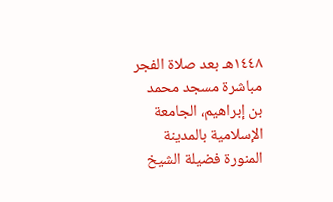١٤٤٨هـ بعد صلاة الفجر مباشرة مسجد محمد بن إبراهيم، الجامعة الإسلامية بالمدينة المنورة فضيلة الشيخ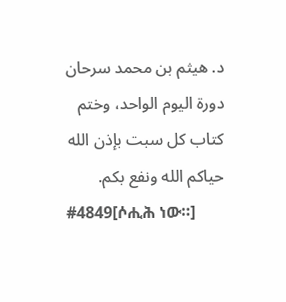د. هيثم بن محمد سرحان دورة اليوم الواحد، وختم كتاب كل سبت بإذن الله حياكم الله ونفع بكم.
#4849[ሶሒሕ ነው።]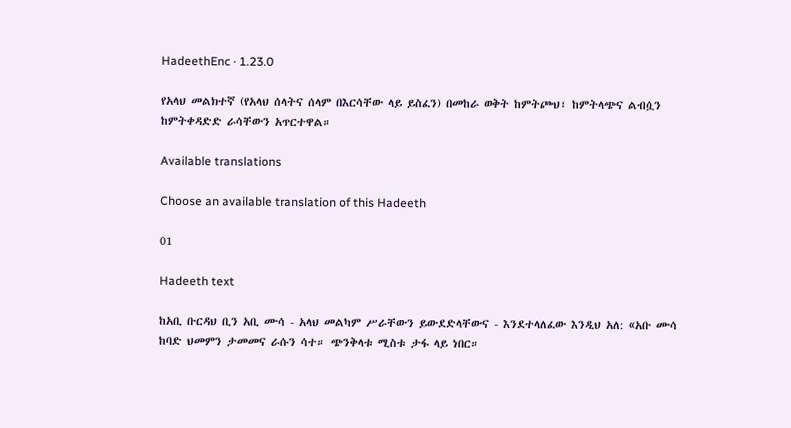HadeethEnc · 1.23.0

የአላህ መልክተኛ (የአላህ ሰላትና ሰላም በእርሳቸው ላይ ይስፈን) በመከራ ወቅት ከምትጮህ፣ ከምትላጭና ልብሷን ከምትቀዳድድ ራሳቸውን አጥርተዋል።

Available translations

Choose an available translation of this Hadeeth

01

Hadeeth text

ከአቢ ቡርዳህ ቢን አቢ ሙሳ - አላህ መልካም ሥራቸውን ይውደድላቸውና - እንደተላለፈው እንዲህ አለ: «አቡ ሙሳ ከባድ ህመምን ታመመና ራሱን ሳተ። ጭንቅላቱ ሚስቱ ታፋ ላይ ነበር።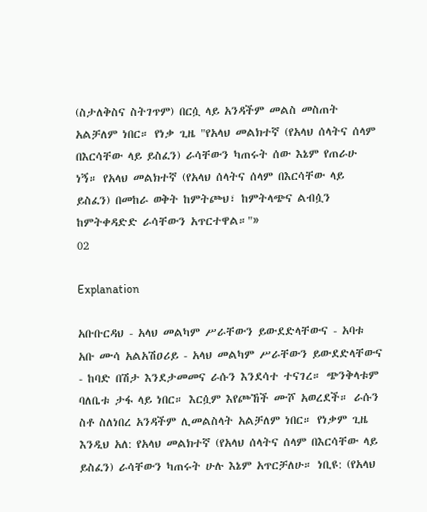(ስታለቅስና ስትገጥም) በርሷ ላይ አንዳችም መልስ መስጠት አልቻለም ነበር። የነቃ ጊዜ "የአላህ መልክተኛ (የአላህ ሰላትና ሰላም በእርሳቸው ላይ ይስፈን) ራሳቸውን ካጠሩት ሰው እኔም የጠራሁ ነኝ። የአላህ መልክተኛ (የአላህ ሰላትና ሰላም በእርሳቸው ላይ ይስፈን) በመከራ ወቅት ከምትጮህ፣ ከምትላጭና ልብሷን ከምትቀዳድድ ራሳቸውን አጥርተዋል።"»
02

Explanation

አቡቡርዳህ - አላህ መልካም ሥራቸውን ይውደድላቸውና - አባቱ አቡ ሙሳ አልአሽዐሪይ - አላህ መልካም ሥራቸውን ይውደድላቸውና - ከባድ በሽታ እንደታመመና ራሱን እንደሳተ ተናገረ። ጭንቅላቱም ባለቤቱ ታፋ ላይ ነበር። እርሷም እየጮኸች ሙሾ አወረደች። ራሱን ስቶ ስለነበረ አንዳችም ሊመልስላት አልቻለም ነበር። የነቃም ጊዜ እንዲህ አለ: የአላህ መልክተኛ (የአላህ ሰላትና ሰላም በእርሳቸው ላይ ይስፈን) ራሳቸውን ካጠሩት ሁሉ እኔም አጥርቻለሁ። ነቢዩ: (የአላህ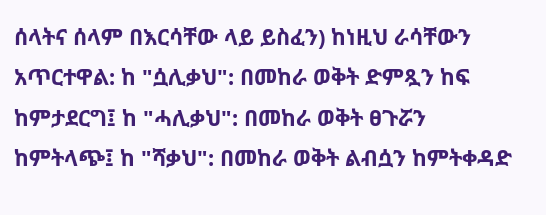ሰላትና ሰላም በእርሳቸው ላይ ይስፈን) ከነዚህ ራሳቸውን አጥርተዋል: ከ "ሷሊቃህ": በመከራ ወቅት ድምጿን ከፍ ከምታደርግ፤ ከ "ሓሊቃህ": በመከራ ወቅት ፀጉሯን ከምትላጭ፤ ከ "ሻቃህ": በመከራ ወቅት ልብሷን ከምትቀዳድ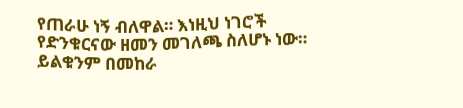የጠራሁ ነኝ ብለዋል። እነዚህ ነገሮች የድንቁርናው ዘመን መገለጫ ስለሆኑ ነው። ይልቁንም በመከራ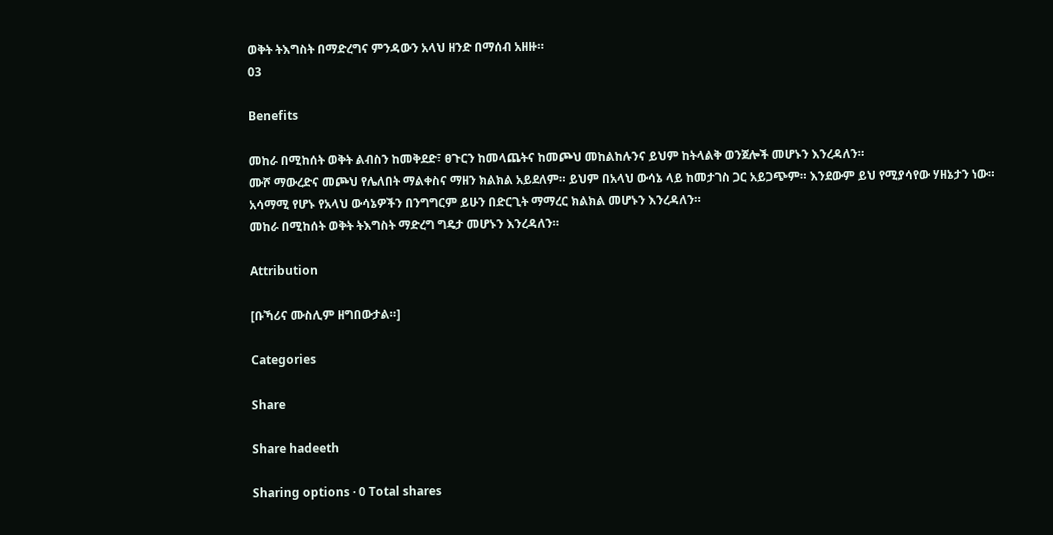ወቅት ትእግስት በማድረግና ምንዳውን አላህ ዘንድ በማሰብ አዘዙ።
03

Benefits

መከራ በሚከሰት ወቅት ልብስን ከመቅደድ፣ ፀጉርን ከመላጨትና ከመጮህ መከልከሉንና ይህም ከትላልቅ ወንጀሎች መሆኑን እንረዳለን።
ሙሾ ማውረድና መጮህ የሌለበት ማልቀስና ማዘን ክልክል አይደለም። ይህም በአላህ ውሳኔ ላይ ከመታገስ ጋር አይጋጭም። እንደውም ይህ የሚያሳየው ሃዘኔታን ነው።
አሳማሚ የሆኑ የአላህ ውሳኔዎችን በንግግርም ይሁን በድርጊት ማማረር ክልክል መሆኑን እንረዳለን።
መከራ በሚከሰት ወቅት ትእግስት ማድረግ ግዴታ መሆኑን እንረዳለን።

Attribution

[ቡኻሪና ሙስሊም ዘግበውታል።]

Categories

Share

Share hadeeth

Sharing options · 0 Total shares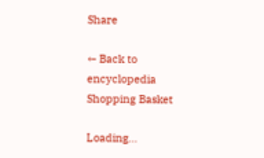Share

← Back to encyclopedia
Shopping Basket

Loading...